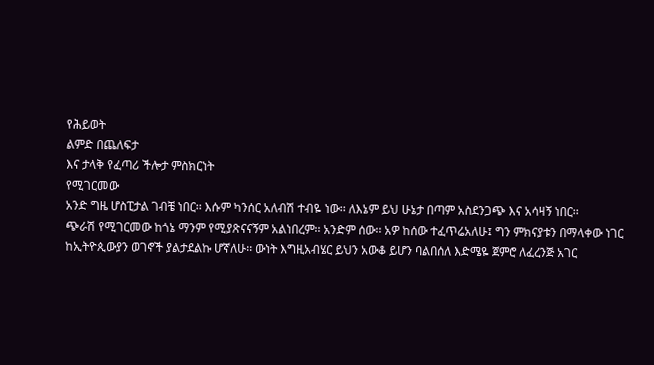የሕይወት
ልምድ በጨለፍታ
እና ታላቅ የፈጣሪ ችሎታ ምስክርነት
የሚገርመው
አንድ ግዜ ሆስፒታል ገብቼ ነበር፡፡ እሱም ካንሰር አለብሽ ተብዬ ነው፡፡ ለእኔም ይህ ሁኔታ በጣም አስደንጋጭ እና አሳዛኝ ነበር፡፡
ጭራሽ የሚገርመው ከጎኔ ማንም የሚያጽናናኝም አልነበረም፡፡ አንድም ሰው፡፡ አዎ ከሰው ተፈጥሬአለሁ፤ ግን ምክናያቱን በማላቀው ነገር
ከኢትዮጲውያን ወገኖች ያልታደልኩ ሆኛለሁ፡፡ ውነት እግዚአብሄር ይህን አውቆ ይሆን ባልበሰለ እድሜዬ ጀምሮ ለፈረንጅ አገር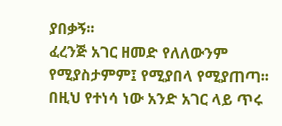ያበቃኝ፡፡
ፈረንጅ አገር ዘመድ የለለውንም የሚያስታምም፤ የሚያበላ የሚያጠጣ፡፡ በዚህ የተነሳ ነው አንድ አገር ላይ ጥሩ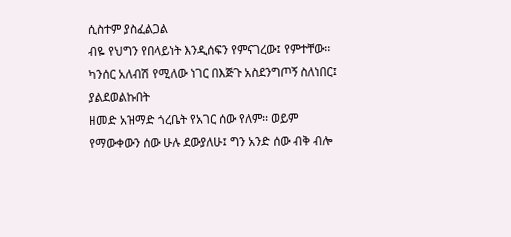ሲስተም ያስፈልጋል
ብዬ የህግን የበላይነት እንዲሰፍን የምናገረው፤ የምተቸው፡፡ ካንሰር አለብሽ የሚለው ነገር በእጅጉ አስደንግጦኝ ስለነበር፤ ያልደወልኩበት
ዘመድ አዝማድ ጎረቤት የአገር ሰው የለም፡፡ ወይም የማውቀውን ሰው ሁሉ ደውያለሁ፤ ግን አንድ ሰው ብቅ ብሎ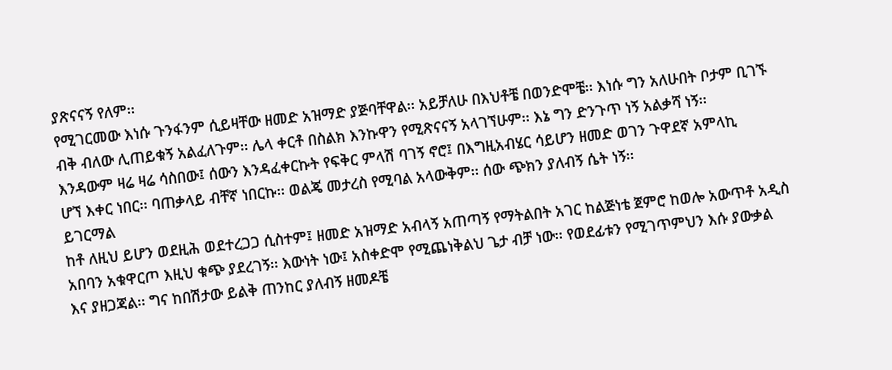ያጽናናኝ የለም፡፡
የሚገርመው እነሱ ጉንፋንም ሲይዛቸው ዘመድ አዝማድ ያጅባቸዋል፡፡ አይቻለሁ በእህቶቼ በወንድሞቼ፡፡ እነሱ ግን አለሁበት ቦታም ቢገኙ
ብቅ ብለው ሊጠይቁኝ አልፈለጉም፡፡ ሌላ ቀርቶ በስልክ እንኩዋን የሚጽናናኝ አላገኘሁም፡፡ እኔ ግን ድንጉጥ ነኝ አልቃሻ ነኝ፡፡
እንዳውም ዛሬ ዛሬ ሳስበው፤ ሰውን እንዳፈቀርኩት የፍቅር ምላሽ ባገኝ ኖሮ፤ በእግዚአብሄር ሳይሆን ዘመድ ወገን ጉዋደኛ አምላኪ
ሆኘ እቀር ነበር፡፡ ባጠቃላይ ብቸኛ ነበርኩ፡፡ ወልጄ መታረስ የሚባል አላውቅም፡፡ ሰው ጭክን ያለብኝ ሴት ነኝ፡፡
ይገርማል
ከቶ ለዚህ ይሆን ወደዚሕ ወደተረጋጋ ሲስተም፤ ዘመድ አዝማድ አብላኝ አጠጣኝ የማትልበት አገር ከልጅነቴ ጀምሮ ከወሎ አውጥቶ አዲስ
አበባን አቁዋርጦ እዚህ ቁጭ ያደረገኝ፡፡ እውነት ነው፤ አስቀድሞ የሚጨነቅልህ ጌታ ብቻ ነው፡፡ የወደፊቱን የሚገጥምህን እሱ ያውቃል
እና ያዘጋጃል፡፡ ግና ከበሽታው ይልቅ ጠንከር ያለብኝ ዘመዶቼ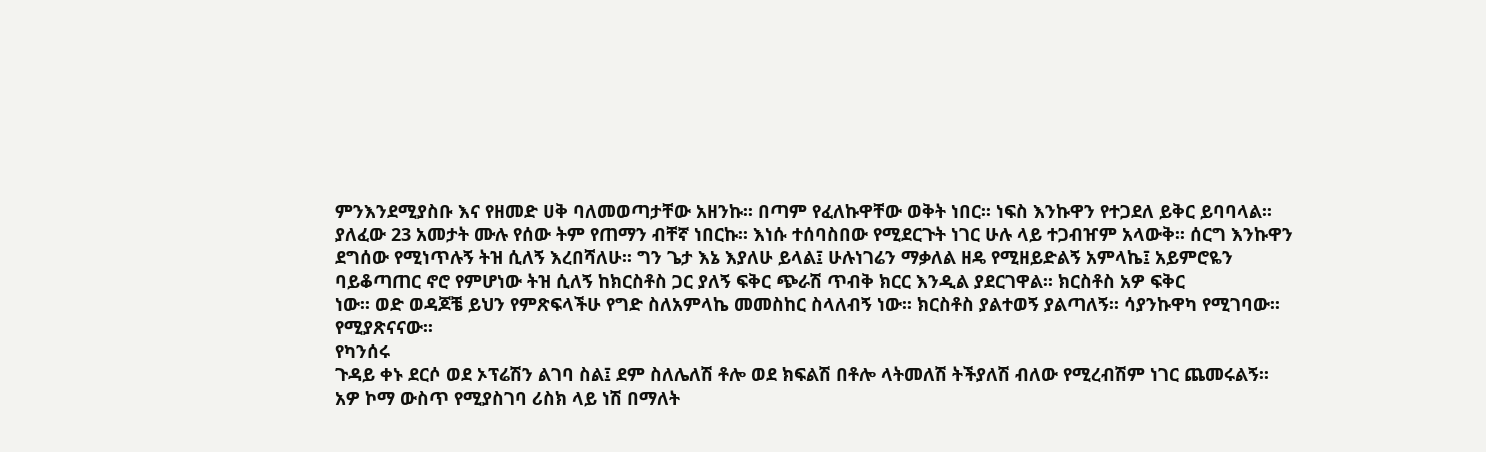ምንእንደሚያስቡ እና የዘመድ ሀቅ ባለመወጣታቸው አዘንኩ፡፡ በጣም የፈለኩዋቸው ወቅት ነበር፡፡ ነፍስ እንኩዋን የተጋደለ ይቅር ይባባላል፡፡
ያለፈው 23 አመታት ሙሉ የሰው ትም የጠማን ብቸኛ ነበርኩ፡፡ እነሱ ተሰባስበው የሚደርጉት ነገር ሁሉ ላይ ተጋብዠም አላውቅ፡፡ ሰርግ እንኩዋን
ደግሰው የሚነጥሉኝ ትዝ ሲለኝ እረበሻለሁ፡፡ ግን ጌታ እኔ እያለሁ ይላል፤ ሁሉነገሬን ማቃለል ዘዴ የሚዘይድልኝ አምላኬ፤ አይምሮዬን
ባይቆጣጠር ኖሮ የምሆነው ትዝ ሲለኝ ከክርስቶስ ጋር ያለኝ ፍቅር ጭራሽ ጥብቅ ክርር እንዲል ያደርገዋል፡፡ ክርስቶስ አዎ ፍቅር
ነው፡፡ ወድ ወዳጆቼ ይህን የምጽፍላችሁ የግድ ስለአምላኬ መመስከር ስላለብኝ ነው፡፡ ክርስቶስ ያልተወኝ ያልጣለኝ፡፡ ሳያንኩዋካ የሚገባው፡፡ የሚያጽናናው፡፡
የካንሰሩ
ጉዳይ ቀኑ ደርሶ ወደ ኦፕሬሽን ልገባ ስል፤ ደም ስለሌለሽ ቶሎ ወደ ክፍልሽ በቶሎ ላትመለሽ ትችያለሽ ብለው የሚረብሽም ነገር ጨመሩልኝ፡፡
አዎ ኮማ ውስጥ የሚያስገባ ሪስክ ላይ ነሽ በማለት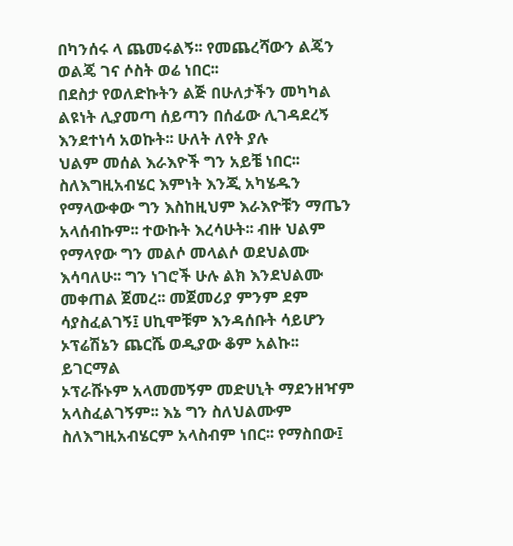በካንሰሩ ላ ጨመሩልኝ፡፡ የመጨረሻውን ልጄን ወልጄ ገና ሶስት ወሬ ነበር፡፡
በደስታ የወለድኩትን ልጅ በሁለታችን መካካል ልዩነት ሊያመጣ ሰይጣን በሰፊው ሊገዳደረኝ እንደተነሳ አወኩት፡፡ ሁለት ለየት ያሉ
ህልም መሰል እራእዮች ግን አይቼ ነበር፡፡ ስለእግዚአብሄር እምነት እንጂ አካሄዱን የማላውቀው ግን እስከዚህም እራእዮቹን ማጤን
አላሰብኩም፡፡ ተውኩት እረሳሁት፡፡ ብዙ ህልም የማላየው ግን መልሶ መላልሶ ወደህልሙ እሳባለሁ፡፡ ግን ነገሮች ሁሉ ልክ እንደህልሙ
መቀጠል ጀመረ፡፡ መጀመሪያ ምንም ደም ሳያስፈልገኝ፤ ሀኪሞቹም እንዳሰቡት ሳይሆን ኦፕሬሽኔን ጨርሼ ወዲያው ቆም አልኩ፡፡ ይገርማል
ኦፕራሹኑም አላመመኝም መድሀኒት ማደንዘዣም አላስፈልገኝም፡፡ እኔ ግን ስለህልሙም ስለእግዚአብሄርም አላስብም ነበር፡፡ የማስበው፤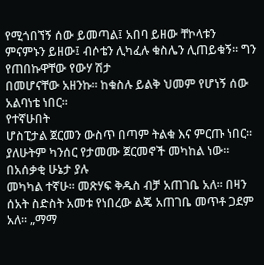የሚጎበኘኝ ሰው ይመጣል፤ አበባ ይዘው ቸኮላቱን ምናምኑን ይዘው፤ ብሶቴን ሊካፈሉ ቁስሌን ሊጠይቁኝ፡፡ ግን የጠበኩዋቸው የውሃ ሽታ
በመሆናቸው አዘንኩ፡፡ ከቁስሉ ይልቅ ህመም የሆነኝ ሰው አልባነቴ ነበር፡፡
የተኛሁበት
ሆስፒታል ጀርመን ውስጥ በጣም ትልቁ እና ምርጡ ነበር፡፡ ያለሁትም ካንሰር የታመሙ ጀርመኖች መካከል ነው፡፡ በአሰቃቂ ሁኔታ ያሉ
መካካል ተኛሁ፡፡ መጽሃፍ ቅዱስ ብቻ አጠገቤ አለ፡፡ በዛን ሰአት ስድስት አመቱ የነበረው ልጄ አጠገቤ መጥቶ ጋደም አለ፡፡ „ማማ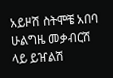አይዞሽ ስትሞቼ አበባ ሁልግዜ መቃብርሽ ላይ ይዠልሽ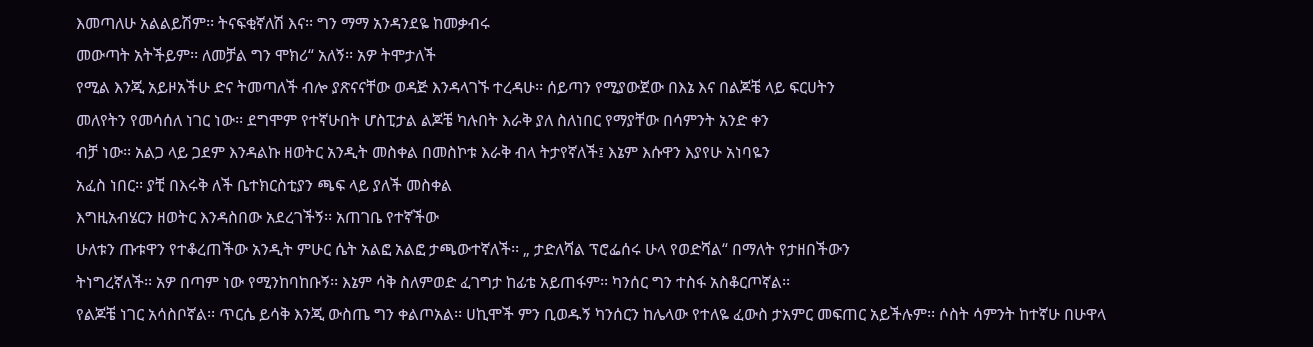እመጣለሁ አልልይሽም፡፡ ትናፍቂኛለሽ እና፡፡ ግን ማማ አንዳንደዬ ከመቃብሩ
መውጣት አትችይም፡፡ ለመቻል ግን ሞክሪ“ አለኝ፡፡ አዎ ትሞታለች
የሚል እንጂ አይዞአችሁ ድና ትመጣለች ብሎ ያጽናናቸው ወዳጅ እንዳላገኙ ተረዳሁ፡፡ ሰይጣን የሚያውጀው በእኔ እና በልጆቼ ላይ ፍርሀትን
መለየትን የመሳሰለ ነገር ነው፡፡ ደግሞም የተኛሁበት ሆስፒታል ልጆቼ ካሉበት እራቅ ያለ ስለነበር የማያቸው በሳምንት አንድ ቀን
ብቻ ነው፡፡ አልጋ ላይ ጋደም እንዳልኩ ዘወትር አንዲት መስቀል በመስኮቱ እራቅ ብላ ትታየኛለች፤ እኔም እሱዋን እያየሁ አነባዬን
አፈስ ነበር፡፡ ያቺ በእሩቅ ለች ቤተክርስቲያን ጫፍ ላይ ያለች መስቀል
እግዚአብሄርን ዘወትር እንዳስበው አደረገችኝ፡፡ አጠገቤ የተኛችው
ሁለቱን ጡቱዋን የተቆረጠችው አንዲት ምሁር ሴት አልፎ አልፎ ታጫውተኛለች፡፡ „ ታድለሻል ፕሮፌሰሩ ሁላ የወድሻል“ በማለት የታዘበችውን
ትነግረኛለች፡፡ አዎ በጣም ነው የሚንከባከቡኝ፡፡ እኔም ሳቅ ስለምወድ ፈገግታ ከፊቴ አይጠፋም፡፡ ካንሰር ግን ተስፋ አስቆርጦኛል፡፡
የልጆቼ ነገር አሳስቦኛል፡፡ ጥርሴ ይሳቅ እንጂ ውስጤ ግን ቀልጦአል፡፡ ሀኪሞች ምን ቢወዱኝ ካንሰርን ከሌላው የተለዬ ፈውስ ታአምር መፍጠር አይችሉም፡፡ ሶስት ሳምንት ከተኛሁ በሁዋላ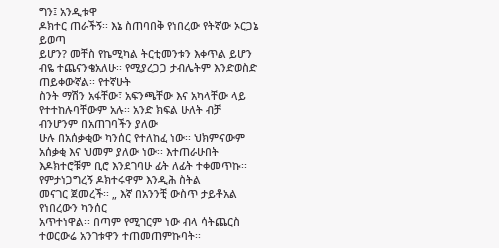ግን፤ አንዲቱዋ
ዶክተር ጠራችኝ፡፡ እኔ ስጠባበቅ የነበረው የትኛው ኦርጋኔ ይወጣ
ይሆን? መቸስ የኬሚካል ትርቲመንቱን እቀጥል ይሆን ብዬ ተጨናንቄአለሁ፡፡ የሚያረጋጋ ታብሌትም እንድወስድ ጠይቀውኛል፡፡ የተኛሁት
ስንት ማሽን አፋቸው፣ አፍንጫቸው እና አካላቸው ላይ የተተከሉባቸውም አሉ፡፡ አንድ ክፍል ሁለት ብቻ ብንሆንም በአጠገባችን ያለው
ሁሉ በአሰቃቂው ካንሰር የተለከፈ ነው፡፡ ህክምናውም አሰቃቂ እና ህመም ያለው ነው፡፡ እተጠራሁበት እዶክተሮቹም ቢሮ እንደገባሁ ፊት ለፊት ተቀመጥኩ፡፡ የምታነጋግረኝ ዶክተሩዋም እንዲሕ ስትል
መናገር ጀመረች፡፡ „ እኛ በአንንቺ ውስጥ ታይቶአል የነበረውን ካንሰር
አጥተነዋል፡፡ በጣም የሚገርም ነው ብላ ሳትጨርስ ተወርውሬ አንገቱዋን ተጠመጠምኩባት፡፡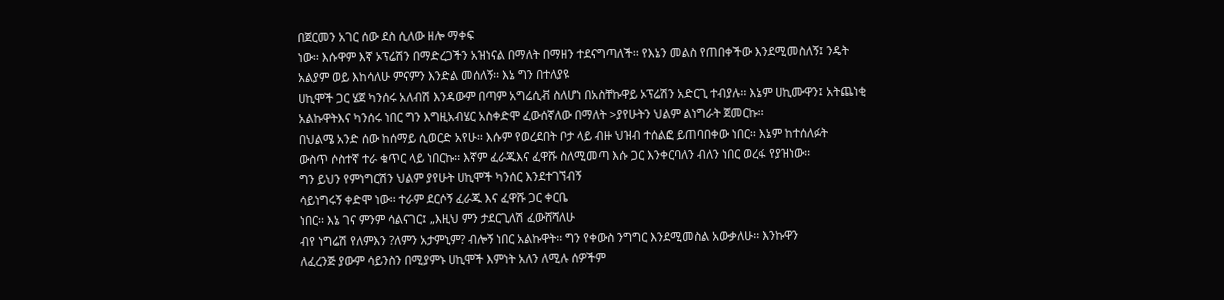በጀርመን አገር ሰው ደስ ሲለው ዘሎ ማቀፍ
ነው፡፡ እሱዋም እኛ ኦፕሬሽን በማድረጋችን አዝነናል በማለት በማዘን ተደናግጣለች፡፡ የእኔን መልስ የጠበቀችው እንደሚመስለኝ፤ ንዴት
አልያም ወይ እከሳለሁ ምናምን እንድል መሰለኝ፡፡ እኔ ግን በተለያዩ
ሀኪሞች ጋር ሄጀ ካንሰሩ አለብሽ እንዳውም በጣም አግሬሲቭ ስለሆነ በአስቸኩዋይ ኦፕሬሽን አድርጊ ተብያሉ፡፡ እኔም ሀኪሙዋን፤ አትጨነቂ
አልኩዋትእና ካንሰሩ ነበር ግን እግዚአብሄር አስቀድሞ ፈውሰኛለው በማለት >ያየሁትን ህልም ልነግራት ጀመርኩ፡፡
በህልሜ አንድ ሰው ከሰማይ ሲወርድ አየሁ፡፡ እሱም የወረደበት ቦታ ላይ ብዙ ህዝብ ተሰልፎ ይጠባበቀው ነበር፡፡ እኔም ከተሰለፉት
ውስጥ ሶስተኛ ተራ ቁጥር ላይ ነበርኩ፡፡ እኛም ፈራጁእና ፈዋሹ ስለሚመጣ እሱ ጋር እንቀርባለን ብለን ነበር ወረፋ የያዝነው፡፡
ግን ይህን የምነግርሽን ህልም ያየሁት ሀኪሞች ካንሰር እንደተገኘብኝ
ሳይነግሩኝ ቀድሞ ነው፡፡ ተራም ደርሶኝ ፈራጁ እና ፈዋሹ ጋር ቀርቤ
ነበር፡፡ እኔ ገና ምንም ሳልናገር፤ „እዚህ ምን ታደርጊለሽ ፈውሸሻለሁ
ብየ ነግሬሽ የለምእን ?ለምን አታምኒም? ብሎኝ ነበር አልኩዋት፡፡ ግን የቀውስ ንግግር እንደሚመስል አውቃለሁ፡፡ እንኩዋን
ለፈረንጅ ያውም ሳይንስን በሚያምኑ ሀኪሞች እምነት አለን ለሚሉ ሰዎችም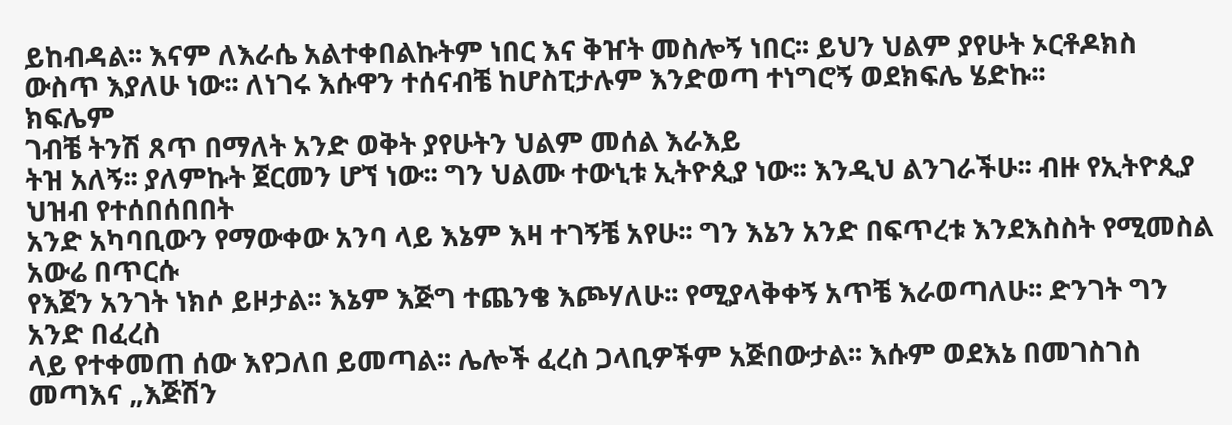ይከብዳል፡፡ እናም ለእራሴ አልተቀበልኩትም ነበር እና ቅዠት መስሎኝ ነበር፡፡ ይህን ህልም ያየሁት ኦርቶዶክስ ውስጥ እያለሁ ነው፡፡ ለነገሩ እሱዋን ተሰናብቼ ከሆስፒታሉም እንድወጣ ተነግሮኝ ወደክፍሌ ሄድኩ፡፡
ክፍሌም
ገብቼ ትንሽ ጸጥ በማለት አንድ ወቅት ያየሁትን ህልም መሰል እራእይ
ትዝ አለኝ፡፡ ያለምኩት ጀርመን ሆኘ ነው፡፡ ግን ህልሙ ተውኒቱ ኢትዮጲያ ነው፡፡ እንዲህ ልንገራችሁ፡፡ ብዙ የኢትዮጲያ ህዝብ የተሰበሰበበት
አንድ አካባቢውን የማውቀው አንባ ላይ እኔም እዛ ተገኝቼ አየሁ፡፡ ግን እኔን አንድ በፍጥረቱ እንደእስስት የሚመስል አውሬ በጥርሱ
የእጀን አንገት ነክሶ ይዞታል፡፡ እኔም እጅግ ተጨንቄ እጮሃለሁ፡፡ የሚያላቅቀኝ አጥቼ እራወጣለሁ፡፡ ድንገት ግን አንድ በፈረስ
ላይ የተቀመጠ ሰው እየጋለበ ይመጣል፡፡ ሌሎች ፈረስ ጋላቢዎችም አጅበውታል፡፡ እሱም ወደእኔ በመገስገስ መጣእና „እጅሽን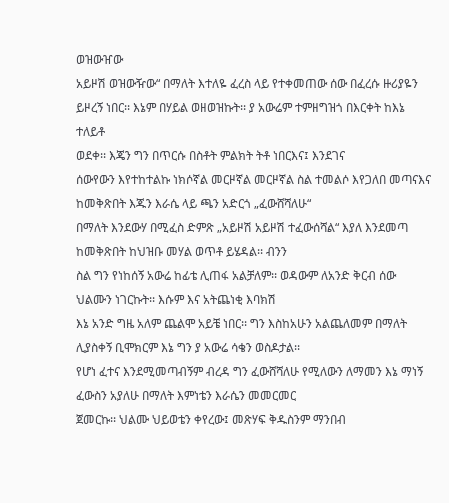ወዝውዠው
አይዞሽ ወዝውዥው“ በማለት እተለዬ ፈረስ ላይ የተቀመጠው ሰው በፈረሱ ዙሪያዬን ይዞረኝ ነበር፡፡ እኔም በሃይል ወዘወዝኩት፡፡ ያ አውሬም ተምዘግዝጎ በእርቀት ከእኔ ተለይቶ
ወደቀ፡፡ እጄን ግን በጥርሱ በስቶት ምልክት ትቶ ነበርእና፤ እንደገና
ሰውየውን እየተከተልኩ ነክሶኛል መርዞኛል መርዞኛል ስል ተመልሶ እየጋለበ መጣናእና ከመቅጽበት እጁን እራሴ ላይ ጫን አድርጎ „ፈውሸሻለሁ“
በማለት እንደውሃ በሚፈስ ድምጽ „አይዞሽ አይዞሽ ተፈውሰሻል“ እያለ እንደመጣ ከመቅጽበት ከህዝቡ መሃል ወጥቶ ይሄዳል፡፡ ብንን
ስል ግን የነከሰኝ አውሬ ከፊቴ ሊጠፋ አልቻለም፡፡ ወዳውም ለአንድ ቅርብ ሰው ህልሙን ነገርኩት፡፡ እሱም እና አትጨነቂ እባክሽ
እኔ አንድ ግዜ አለም ጨልሞ አይቼ ነበር፡፡ ግን እስከአሁን አልጨለመም በማለት ሊያስቀኝ ቢሞክርም እኔ ግን ያ አውሬ ሳቄን ወስዶታል፡፡
የሆነ ፈተና እንደሚመጣብኝም ብረዳ ግን ፈውሸሻለሁ የሚለውን ለማመን እኔ ማነኝ ፈውስን አያለሁ በማለት እምነቴን እራሴን መመርመር
ጀመርኩ፡፡ ህልሙ ህይወቴን ቀየረው፤ መጽሃፍ ቅዱስንም ማንበብ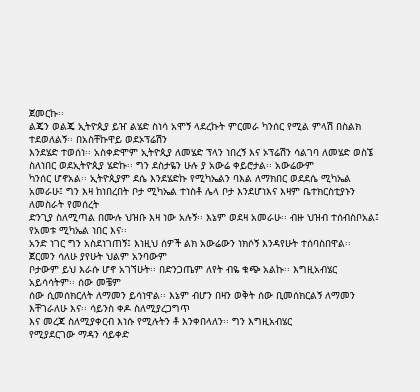ጀመርኩ፡፡
ልጄን ወልጄ ኢትዮጲያ ይዠ ልሄድ ስነሳ አሞኝ ላደረኩት ምርመራ ካንሰር የሚል ምላሽ በስልክ ተደወለልኝ፡፡ በአስቸኩዋይ ወደኦፕሬሽን
እንደሄድ ተወሰነ፡፡ አስቀድሞም ኢትዮጲያ ለመሄድ ፕላን ነበረኝ እና ኦፕሬሽን ሳልገባ ለመሄድ ወስኜ ስለነበር ወደኢትዮጲያ ሄድኩ፡፡ ግን ደስታዬን ሁሉ ያ አውሬ ቀይሮታል፡፡ አውሬውም
ካንሰር ሆኖአል፡፡ ኢትዮጲያም ደሴ እንደሄድኩ የሚካኤልን ባእል ለማክበር ወደደሴ ሚካኤል አመራሁ፤ ግን እዛ ከነበረበት ቦታ ሚካኤል ተነስቶ ሌላ ቦታ እንደሆነእና እዛም ቤተክርስቲያኑን ለመስራት የመሰረት
ድንጊያ ስለሚጣል በሙሉ ህዝቡ እዛ ነው አሉኝ፡፡ እኔም ወደዛ አመራሁ፡፡ ብዙ ህዝብ ተሰብስቦአል፤ የአመቱ ሚካኤል ነበር እና፡፡
አንድ ነገር ግን አስደነገጠኝ፤ እነዚህ ሰዎች ልክ አውሬውን ነክሶኝ እንዳየሁት ተሰባስበዋል፡፡ ጀርመን ሳለሁ ያየሁት ህልም አንባውም
ቦታውም ይህ እራሱ ሆኖ አገኘሁት፡፡ በድንጋጤም ለየት ብዬ ቁጭ አልኩ፡፡ እግዚአብሄር አይሳሳትም፡፡ ሰው መቼም
ሰው ሲመሰክርለት ለማመን ይሳነዋል፡፡ እኔም ብሆን በዛን ወቅት ሰው ቢመሰክርልኝ ለማመን እቸገራለሁ እና፡፡ ሳይንስ ቀዶ ስለሚያረጋግጥ
እና መረጃ ስለሚያቀርብ እነሱ የሚሉትን ቶ እንቀበላለን፡፡ ግን እግዚአብሄር
የሚያደርገው ማዳን ሳይቀድ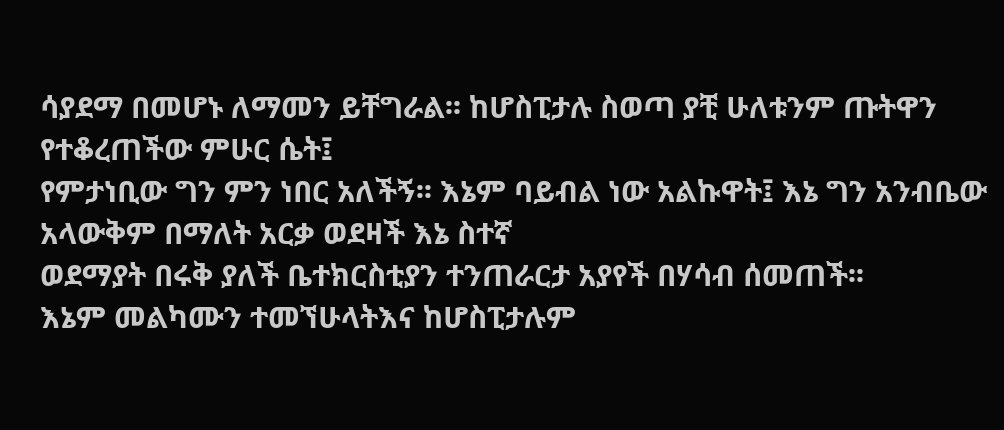ሳያደማ በመሆኑ ለማመን ይቸግራል፡፡ ከሆስፒታሉ ስወጣ ያቺ ሁለቱንም ጡትዋን የተቆረጠችው ምሁር ሴት፤
የምታነቢው ግን ምን ነበር አለችኝ፡፡ እኔም ባይብል ነው አልኩዋት፤ እኔ ግን አንብቤው አላውቅም በማለት አርቃ ወደዛች እኔ ስተኛ
ወደማያት በሩቅ ያለች ቤተክርስቲያን ተንጠራርታ አያየች በሃሳብ ሰመጠች፡፡
እኔም መልካሙን ተመኘሁላትእና ከሆስፒታሉም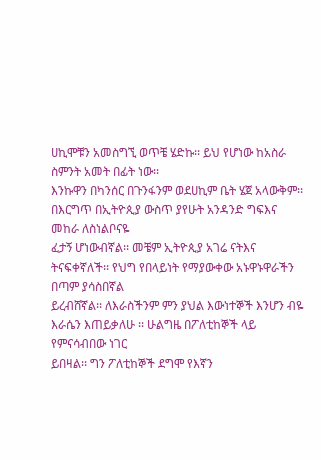ሀኪሞቹን አመስግኚ ወጥቼ ሄድኩ፡፡ ይህ የሆነው ከአስራ ስምንት አመት በፊት ነው፡፡
እንኩዋን በካንሰር በጉንፋንም ወደሀኪም ቤት ሄጀ አላውቅም፡፡ በእርግጥ በኢትዮጲያ ውስጥ ያየሁት አንዳንድ ግፍእና መከራ ለስነልቦናዬ
ፈታኝ ሆነውብኛል፡፡ መቼም ኢትዮጲያ አገሬ ናትእና ትናፍቀኛለች፡፡ የህግ የበላይነት የማያውቀው አኑዋኑዋራችን በጣም ያሳስበኛል
ይረብሸኛል፡፡ ለእራስችንም ምን ያህል እውነተኞች እንሆን ብዬ እራሴን እጠይቃለሁ ፡፡ ሁልግዜ በፖለቲከኞች ላይ የምናሳብበው ነገር
ይበዛል፡፡ ግን ፖለቲከኞች ደግሞ የእኛን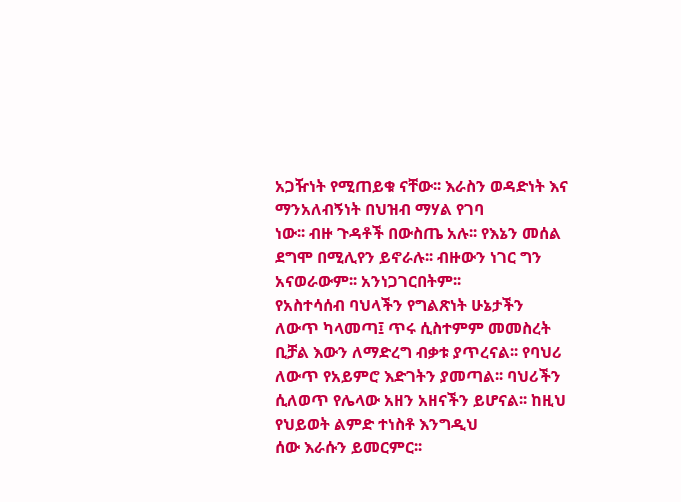አጋዥነት የሚጠይቁ ናቸው፡፡ እራስን ወዳድነት እና ማንአለብኝነት በህዝብ ማሃል የገባ
ነው፡፡ ብዙ ጉዳቶች በውስጤ አሉ፡፡ የእኔን መሰል ደግሞ በሚሊየን ይኖራሉ፡፡ ብዙውን ነገር ግን አናወራውም፡፡ አንነጋገርበትም፡፡
የአስተሳሰብ ባህላችን የግልጽነት ሁኔታችን ለውጥ ካላመጣ፤ ጥሩ ሲስተምም መመስረት ቢቻል እውን ለማድረግ ብቃቱ ያጥረናል፡፡ የባህሪ
ለውጥ የአይምሮ እድገትን ያመጣል፡፡ ባህሪችን ሲለወጥ የሌላው አዘን አዘናችን ይሆናል፡፡ ከዚህ የህይወት ልምድ ተነስቶ እንግዲህ
ሰው እራሱን ይመርምር፡፡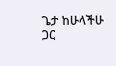ጌታ ከሁላችሁ ጋር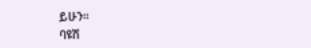ይሁን፡፡
ባዩሽ